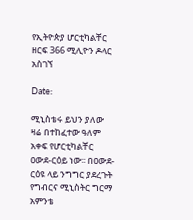የኢትዮጵያ ሆርቲካልቸር ዘርፍ 366 ሚሊዮን ዶላር አስገኘ

Date:

ሚኒስቴሩ ይህን ያለው ዛሬ በተከፈተው ዓለም አቀፍ የሆርቲካልቸር ዐውደ-ርዕይ ነው፡፡ በዐውደ-ርዕዩ ላይ ንግግር ያደረጉት የግብርና ሚኒስትር ግርማ አምንቴ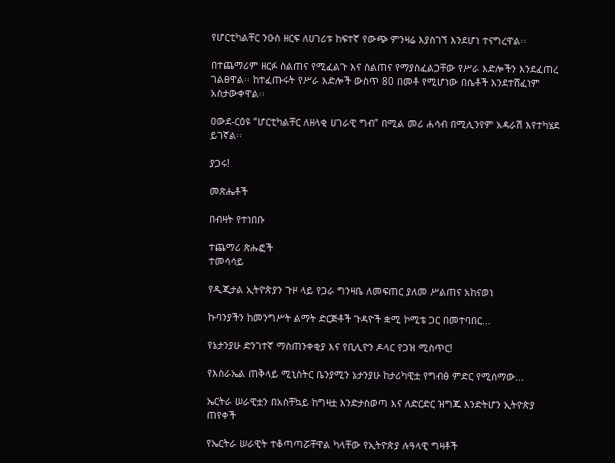የሆርቲካልቸር ንዑስ ዘርፍ ለሀገሪቱ ከፍተኛ የውጭ ምንዛሬ እያስገኘ እንደሆነ ተናግረዋል፡፡

በተጨማሪም ዘርፉ ስልጠና የሚፈልጉ እና ስልጠና የማያስፈልጋቸው የሥራ እድሎችን እንደፈጠረ ገልፀዋል፡፡ ከተፈጡሩት የሥራ እድሎች ውስጥ 80 በመቶ የሚሆነው በሴቶች እንደተሸፈነም አስታውቀዋል፡፡

ዐውደ-ርዕዩ “ሆርቲካልቸር ለዘላቂ ሀገራዊ ግብ” በሚል መሪ ሐሳብ በሚሊንየም አዳራሽ እየተካሄደ ይገኛል፡፡

ያጋሩ!

መጽሔቶች

በብዛት የተነበቡ

ተጨማሪ ጽሑፎች
ተመሳሳይ

የዲጂታል ኢትዮጵያን ጉዞ ላይ የጋራ ግንዛቤ ለመፍጠር ያለመ ሥልጠና አከናወነ

ኩባንያችን ከመንግሥት ልማት ድርጅቶች ጉዳዮች ቋሚ ኮሚቴ ጋር በመተባበር...

የኔታንያሁ ድንገተኛ ማስጠንቀቂያ እና የቢሊዮን ዶላር የጋዝ ሚስጥር!

የእስራኤል ጠቅላይ ሚኒስትር ቤንያሚን ኔታንያሁ ከታሪካዊቷ የግብፅ ምድር የሚሰማው...

ኤርትራ ሠራዊቷን በአስቸኳይ ከግዛቷ እንድታስወጣ እና ለድርድር ዝግጁ እንድትሆን ኢትዮጵያ ጠየቀች

የኤርትራ ሠራዊት ተቆጣጣሯቸዋል ካላቸው የኢትዮጵያ ሉዓላዊ ግዛቶች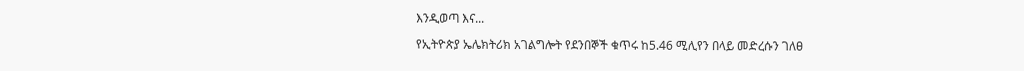እንዲወጣ እና...

የኢትዮጵያ ኤሌክትሪክ አገልግሎት የደንበኞች ቁጥሩ ከ5.46 ሚሊየን በላይ መድረሱን ገለፀ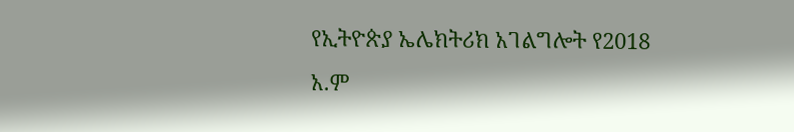የኢትዮጵያ ኤሌክትሪክ አገልግሎት የ2018 አ.ም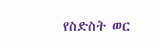የስድስት ወር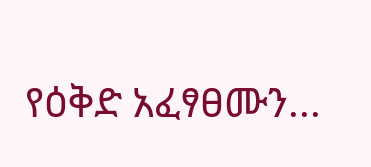የዕቅድ አፈፃፀሙን...